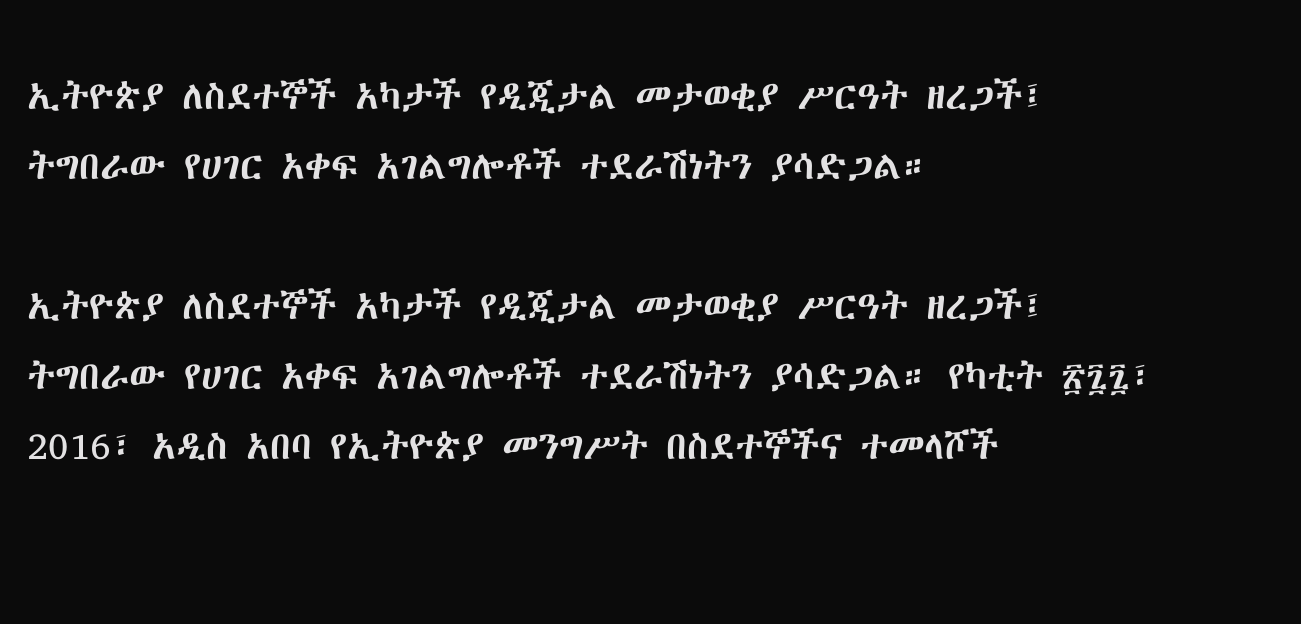ኢትዮጵያ ለስደተኞች አካታች የዲጂታል መታወቂያ ሥርዓት ዘረጋች፤ ትግበራው የሀገር አቀፍ አገልግሎቶች ተደራሽነትን ያሳድጋል።

ኢትዮጵያ ለስደተኞች አካታች የዲጂታል መታወቂያ ሥርዓት ዘረጋች፤ ትግበራው የሀገር አቀፍ አገልግሎቶች ተደራሽነትን ያሳድጋል። የካቲት ፳፯፯፣ 2016፣ አዲስ አበባ የኢትዮጵያ መንግሥት በስደተኞችና ተመላሾች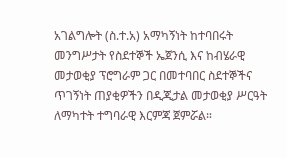አገልግሎት (ስ.ተ.አ) አማካኝነት ከተባበሩት መንግሥታት የስደተኞች ኤጀንሲ እና ከብሄራዊ መታወቂያ ፕሮግራም ጋር በመተባበር ስደተኞችና ጥገኝነት ጠያቂዎችን በዲጂታል መታወቂያ ሥርዓት ለማካተት ተግባራዊ እርምጃ ጀምሯል።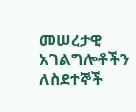መሠረታዊ አገልግሎቶችን ለስደተኞች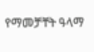የማመቻቸት ዓላማ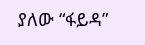ያለው “ፋይዳ”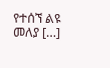የተሰኘ ልዩ መለያ […]